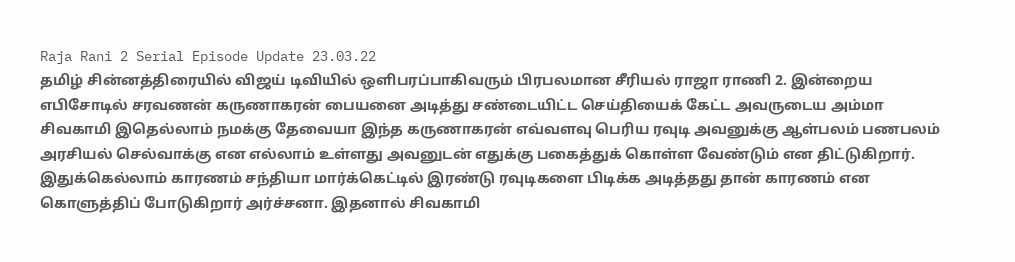Raja Rani 2 Serial Episode Update 23.03.22
தமிழ் சின்னத்திரையில் விஜய் டிவியில் ஒளிபரப்பாகிவரும் பிரபலமான சீரியல் ராஜா ராணி 2. இன்றைய எபிசோடில் சரவணன் கருணாகரன் பையனை அடித்து சண்டையிட்ட செய்தியைக் கேட்ட அவருடைய அம்மா சிவகாமி இதெல்லாம் நமக்கு தேவையா இந்த கருணாகரன் எவ்வளவு பெரிய ரவுடி அவனுக்கு ஆள்பலம் பணபலம் அரசியல் செல்வாக்கு என எல்லாம் உள்ளது அவனுடன் எதுக்கு பகைத்துக் கொள்ள வேண்டும் என திட்டுகிறார்.
இதுக்கெல்லாம் காரணம் சந்தியா மார்க்கெட்டில் இரண்டு ரவுடிகளை பிடிக்க அடித்தது தான் காரணம் என கொளுத்திப் போடுகிறார் அர்ச்சனா. இதனால் சிவகாமி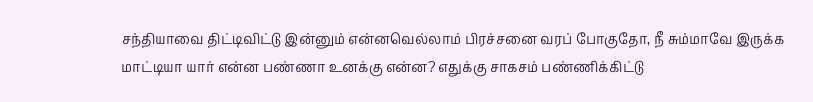சந்தியாவை திட்டிவிட்டு இன்னும் என்னவெல்லாம் பிரச்சனை வரப் போகுதோ, நீ சும்மாவே இருக்க மாட்டியா யார் என்ன பண்ணா உனக்கு என்ன? எதுக்கு சாகசம் பண்ணிக்கிட்டு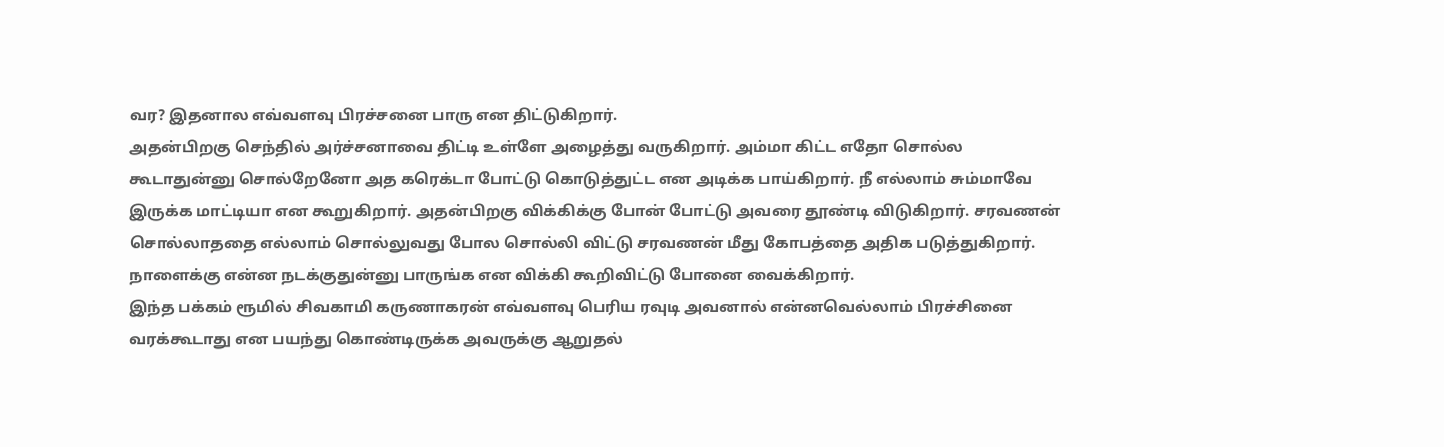வர? இதனால எவ்வளவு பிரச்சனை பாரு என திட்டுகிறார்.
அதன்பிறகு செந்தில் அர்ச்சனாவை திட்டி உள்ளே அழைத்து வருகிறார். அம்மா கிட்ட எதோ சொல்ல கூடாதுன்னு சொல்றேனோ அத கரெக்டா போட்டு கொடுத்துட்ட என அடிக்க பாய்கிறார். நீ எல்லாம் சும்மாவே இருக்க மாட்டியா என கூறுகிறார். அதன்பிறகு விக்கிக்கு போன் போட்டு அவரை தூண்டி விடுகிறார். சரவணன் சொல்லாததை எல்லாம் சொல்லுவது போல சொல்லி விட்டு சரவணன் மீது கோபத்தை அதிக படுத்துகிறார். நாளைக்கு என்ன நடக்குதுன்னு பாருங்க என விக்கி கூறிவிட்டு போனை வைக்கிறார்.
இந்த பக்கம் ரூமில் சிவகாமி கருணாகரன் எவ்வளவு பெரிய ரவுடி அவனால் என்னவெல்லாம் பிரச்சினை வரக்கூடாது என பயந்து கொண்டிருக்க அவருக்கு ஆறுதல்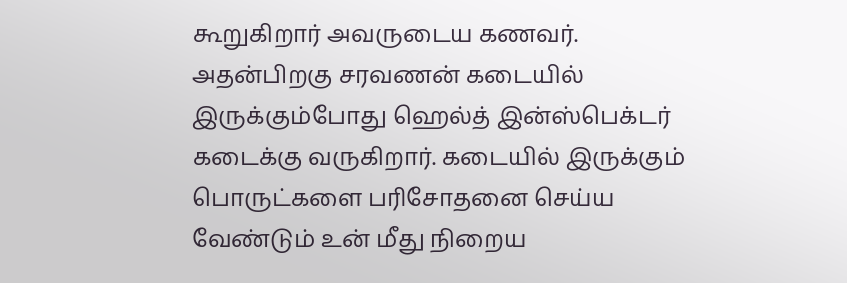கூறுகிறார் அவருடைய கணவர்.
அதன்பிறகு சரவணன் கடையில் இருக்கும்போது ஹெல்த் இன்ஸ்பெக்டர் கடைக்கு வருகிறார். கடையில் இருக்கும் பொருட்களை பரிசோதனை செய்ய வேண்டும் உன் மீது நிறைய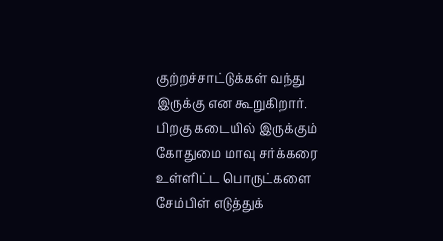குற்றச்சாட்டுக்கள் வந்து இருக்கு என கூறுகிறார். பிறகு கடையில் இருக்கும் கோதுமை மாவு சர்க்கரை உள்ளிட்ட பொருட்களை சேம்பிள் எடுத்துக்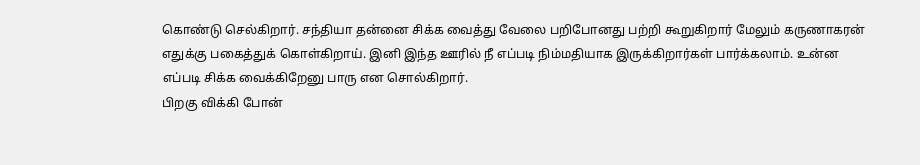கொண்டு செல்கிறார். சந்தியா தன்னை சிக்க வைத்து வேலை பறிபோனது பற்றி கூறுகிறார் மேலும் கருணாகரன் எதுக்கு பகைத்துக் கொள்கிறாய். இனி இந்த ஊரில் நீ எப்படி நிம்மதியாக இருக்கிறார்கள் பார்க்கலாம். உன்ன எப்படி சிக்க வைக்கிறேனு பாரு என சொல்கிறார்.
பிறகு விக்கி போன்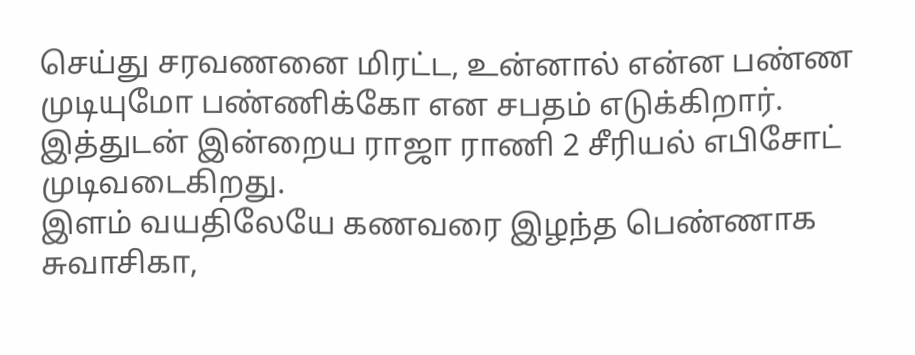செய்து சரவணனை மிரட்ட, உன்னால் என்ன பண்ண முடியுமோ பண்ணிக்கோ என சபதம் எடுக்கிறார். இத்துடன் இன்றைய ராஜா ராணி 2 சீரியல் எபிசோட் முடிவடைகிறது.
இளம் வயதிலேயே கணவரை இழந்த பெண்ணாக சுவாசிகா,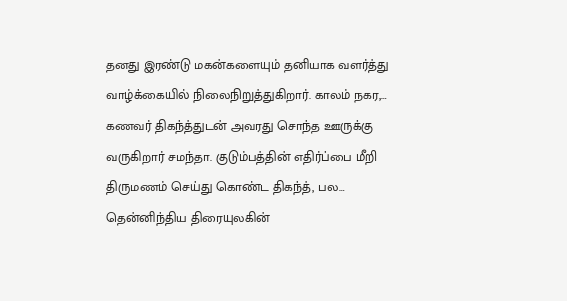தனது இரண்டு மகன்களையும் தனியாக வளர்த்து வாழ்க்கையில் நிலைநிறுத்துகிறார். காலம் நகர,…
கணவர் திகந்த்துடன் அவரது சொந்த ஊருக்கு வருகிறார் சமந்தா. குடும்பத்தின் எதிர்ப்பை மீறி திருமணம் செய்து கொண்ட திகந்த், பல…
தென்னிந்திய திரையுலகின்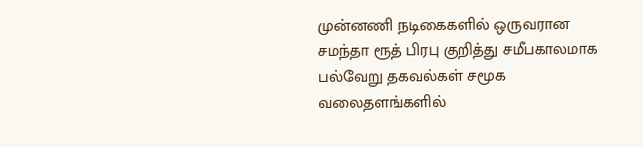முன்னணி நடிகைகளில் ஒருவரான சமந்தா ரூத் பிரபு குறித்து சமீபகாலமாக பல்வேறு தகவல்கள் சமூக வலைதளங்களில்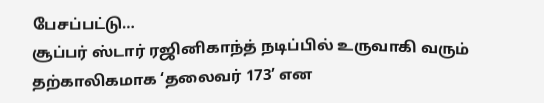பேசப்பட்டு…
சூப்பர் ஸ்டார் ரஜினிகாந்த் நடிப்பில் உருவாகி வரும் தற்காலிகமாக ‘தலைவர் 173’ என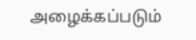அழைக்கப்படும்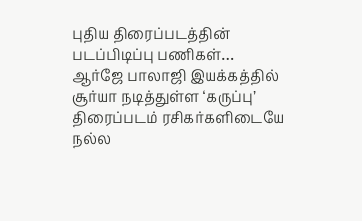புதிய திரைப்படத்தின் படப்பிடிப்பு பணிகள்…
ஆர்ஜே பாலாஜி இயக்கத்தில் சூர்யா நடித்துள்ள ‘கருப்பு’ திரைப்படம் ரசிகர்களிடையே நல்ல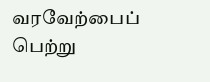வரவேற்பைப் பெற்று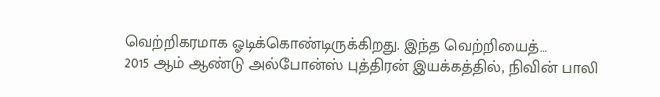வெற்றிகரமாக ஓடிக்கொண்டிருக்கிறது. இந்த வெற்றியைத்…
2015 ஆம் ஆண்டு அல்போன்ஸ் புத்திரன் இயக்கத்தில், நிவின் பாலி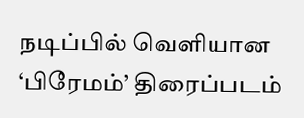நடிப்பில் வெளியான ‘பிரேமம்’ திரைப்படம்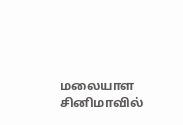மலையாள சினிமாவில்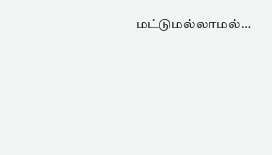மட்டுமல்லாமல்…